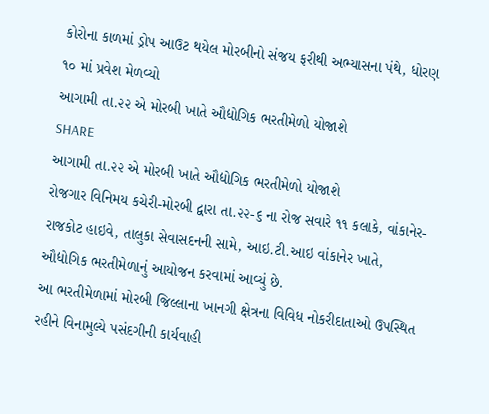કોરોના કાળમાં ડ્રોપ આઉટ થયેલ મોરબીનો સંજય ફરીથી અભ્યાસના પંથે, ધોરણ ૧૦ માં પ્રવેશ મેળવ્યો
આગામી તા.૨૨ એ મોરબી ખાતે ઔદ્યોગિક ભરતીમેળો યોજાશે
SHARE
આગામી તા.૨૨ એ મોરબી ખાતે ઔદ્યોગિક ભરતીમેળો યોજાશે
રોજગાર વિનિમય કચેરી-મોરબી દ્વારા તા.૨૨-૬ ના રોજ સવારે ૧૧ કલાકે, વાંકાનેર-રાજકોટ હાઇવે, તાલુકા સેવાસદનની સામે, આઇ.ટી.આઇ વાંકાનેર ખાતે, ઔદ્યોગિક ભરતીમેળાનું આયોજન કરવામાં આવ્યું છે.
આ ભરતીમેળામાં મોરબી જિલ્લાના ખાનગી ક્ષેત્રના વિવિધ નોકરીદાતાઓ ઉપસ્થિત રહીને વિનામુલ્યે પસંદગીની કાર્યવાહી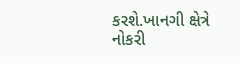કરશે.ખાનગી ક્ષેત્રે નોકરી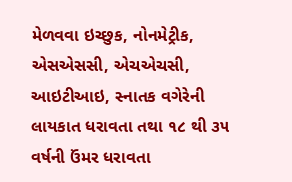મેળવવા ઇચ્છુક, નોનમેટ્રીક, એસએસસી, એચએચસી, આઇટીઆઇ, સ્નાતક વગેરેની લાયકાત ધરાવતા તથા ૧૮ થી ૩૫ વર્ષની ઉંમર ધરાવતા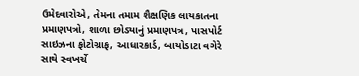ઉમેદવારોએ, તેમના તમામ શૈક્ષણિક લાયકાતના પ્રમાણપત્રો, શાળા છોડ્યાનું પ્રમાણપત્ર, પાસપોર્ટ સાઇઝના ફોટોગ્રાફ, આધારકાર્ડ, બાયોડાટા વગેરે સાથે સ્વખર્ચે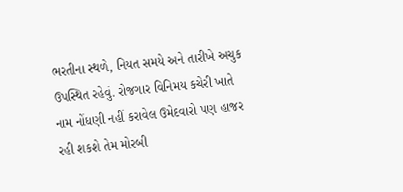ભરતીના સ્થળે, નિયત સમયે અને તારીખે અચુક ઉપસ્થિત રહેવું. રોજગાર વિનિમય કચેરી ખાતે નામ નોંધણી નહીં કરાવેલ ઉમેદવારો પણ હાજર રહી શકશે તેમ મોરબી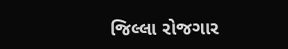જિલ્લા રોજગાર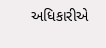અધિકારીએ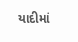યાદીમાં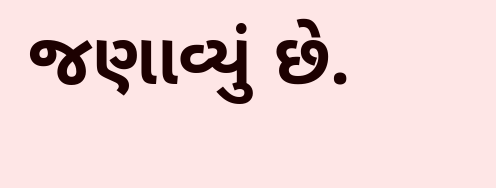જણાવ્યું છે.